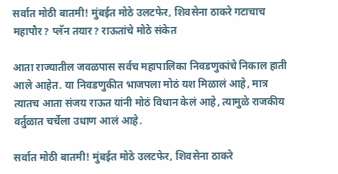सर्वात मोठी बातमी! मुंबईत मोठे उलटफेर, शिवसेना ठाकरे गटाचाच महापौर? प्लॅन तयार? राऊतांचे मोठे संकेत

आता राज्यातील जवळपास सर्वच महापालिका निवडणुकांचे निकाल हाती आले आहेत. या निवडणुकीत भाजपला मोठं यश मिळालं आहे, मात्र त्यातच आता संजय राऊत यांनी मोठं विधान केलं आहे, त्यामुळे राजकीय वर्तुळात चर्चेला उधाण आलं आहे.

सर्वात मोठी बातमी! मुंबईत मोठे उलटफेर, शिवसेना ठाकरे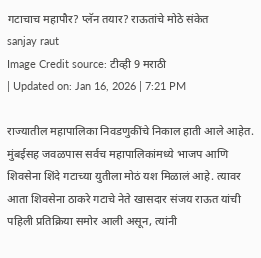गटाचाच महापौर? प्लॅन तयार? राऊतांचे मोठे संकेत
sanjay raut
Image Credit source: टीव्ही 9 मराठी
| Updated on: Jan 16, 2026 | 7:21 PM

राज्यातील महापालिका निवडणुकींचे निकाल हाती आले आहेत. मुंबईसह जवळपास सर्वच महापालिकांमध्ये भाजप आणि शिवसेना शिंदे गटाच्या युतीला मोठं यश मिळालं आहे. त्यावर आता शिवसेना ठाकरे गटाचे नेते खासदार संजय राऊत यांची पहिली प्रतिक्रिया समोर आली असून, त्यांनी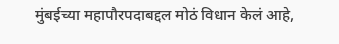मुंबईच्या महापौरपदाबद्दल मोठं विधान केलं आहे,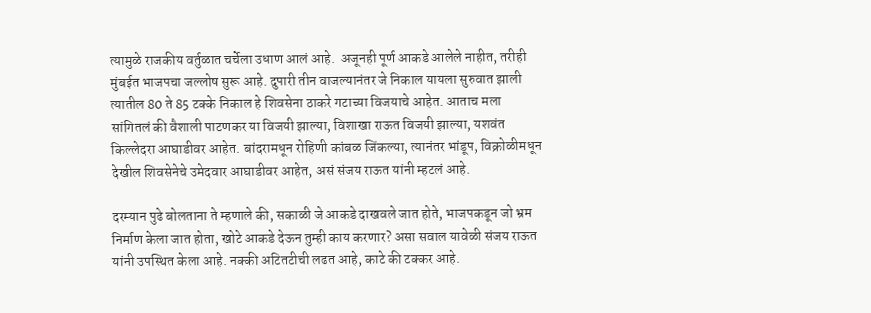त्यामुळे राजकीय वर्तुळात चर्चेला उधाण आलं आहे.  अजूनही पूर्ण आकडे आलेले नाहीत, तरीही मुंबईत भाजपचा जल्लोष सुरू आहे. दुपारी तीन वाजल्यानंतर जे निकाल यायला सुरुवात झाली त्यातील 80 ते 85 टक्के निकाल हे शिवसेना ठाकरे गटाच्या विजयाचे आहेत. आताच मला सांगितलं की वैशाली पाटणकर या विजयी झाल्या, विशाखा राऊत विजयी झाल्या, यशवंत किल्लेदरा आघाडीवर आहेत. बांदरामधून रोहिणी कांबळ जिंकल्या, त्यानंतर भांडूप, विक्रोळीमधून देखील शिवसेनेचे उमेदवार आघाडीवर आहेत, असं संजय राऊत यांनी म्हटलं आहे.

दरम्यान पुढे बोलताना ते म्हणाले की, सकाळी जे आकडे दाखवले जात होते, भाजपकडून जो भ्रम निर्माण केला जात होता, खोटे आकडे देऊन तुम्ही काय करणार? असा सवाल यावेळी संजय राऊत यांनी उपस्थित केला आहे. नक्की अटितटीची लढत आहे, काटे की टक्कर आहे.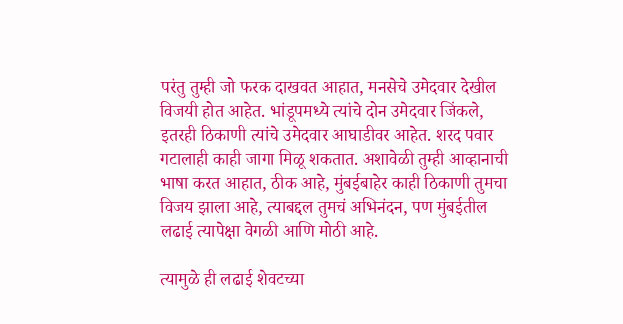परंतु तुम्ही जो फरक दाखवत आहात, मनसेचे उमेदवार देखील विजयी होत आहेत. भांडूपमध्ये त्यांचे दोन उमेदवार जिंकले, इतरही ठिकाणी त्यांचे उमेदवार आघाडीवर आहेत. शरद पवार गटालाही काही जागा मिळू शकतात. अशावेळी तुम्ही आव्हानाची भाषा करत आहात, ठीक आहे, मुंबईबाहेर काही ठिकाणी तुमचा विजय झाला आहे, त्याबद्दल तुमचं अभिनंदन, पण मुंबईतील लढाई त्यापेक्षा वेगळी आणि मोठी आहे.

त्यामुळे ही लढाई शेवटच्या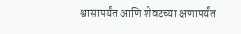श्वासापर्यंत आणि शेवटच्या क्षणापर्यंत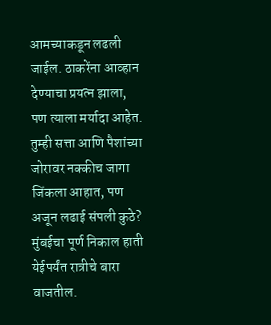आमच्याकडून लढली जाईल. ठाकरेंना आव्हान देण्याचा प्रयत्न झाला, पण त्याला मर्यादा आहेत. तुम्ही सत्ता आणि पैशांच्या जोरावर नक्कीच जागा जिंकला आहात, पण अजून लढाई संपली कुठे? मुंबईचा पूर्ण निकाल हाती येईपर्यंत रात्रीचे बारा वाजतील.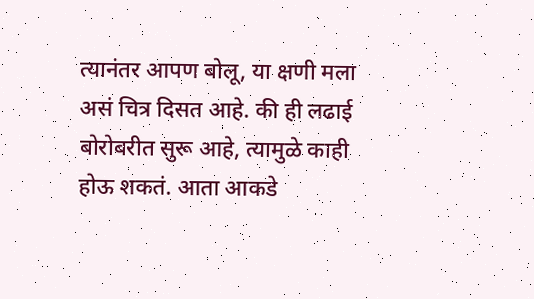त्यानंतर आपण बोलू, या क्षणी मला असं चित्र दिसत आहे. की ही लढाई बोरोबरीत सुरू आहे, त्यामुळे काही होऊ शकतं. आता आकडे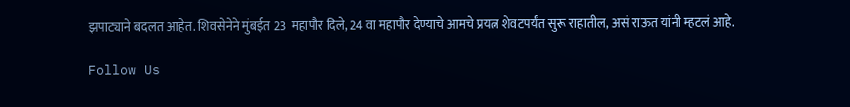झपाट्याने बदलत आहेत. शिवसेनेने मुंबईत 23  महापौर दिले, 24 वा महापौर देण्याचे आमचे प्रयत्न शेवटपर्यंत सुरू राहातील, असं राऊत यांनी म्हटलं आहे.

Follow Us